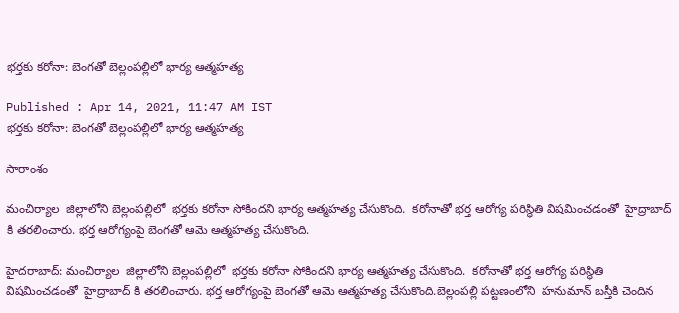భర్తకు కరోనా: బెంగతో బెల్లంపల్లిలో భార్య ఆత్మహత్య

Published : Apr 14, 2021, 11:47 AM IST
భర్తకు కరోనా: బెంగతో బెల్లంపల్లిలో భార్య ఆత్మహత్య

సారాంశం

మంచిర్యాల  జిల్లాలోని బెల్లంపల్లిలో  భర్తకు కరోనా సోకిందని భార్య ఆత్మహత్య చేసుకొంది.  కరోనాతో భర్త ఆరోగ్య పరిస్థితి విషమించడంతో  హైద్రాబాద్ కి తరలించారు. భర్త ఆరోగ్యంపై బెంగతో ఆమె ఆత్మహత్య చేసుకొంది.

హైదరాబాద్: మంచిర్యాల  జిల్లాలోని బెల్లంపల్లిలో  భర్తకు కరోనా సోకిందని భార్య ఆత్మహత్య చేసుకొంది.  కరోనాతో భర్త ఆరోగ్య పరిస్థితి విషమించడంతో  హైద్రాబాద్ కి తరలించారు. భర్త ఆరోగ్యంపై బెంగతో ఆమె ఆత్మహత్య చేసుకొంది.బెల్లంపల్లి పట్టణంలోని  హనుమాన్ బస్తీకి చెందిన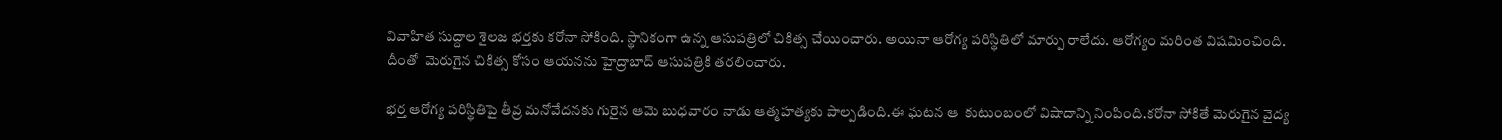వివాహిత సుద్దాల శైలజ భర్తకు కరోనా సోకింది. స్థానికంగా ఉన్న ఆసుపత్రిలో చికిత్స చేయించారు. అయినా ఆరోగ్య పరిస్థితిలో మార్పు రాలేదు. ఆరోగ్యం మరింత విషమించింది. దీంతో  మెరుగైన చికిత్స కోసం ఆయనను హైద్రాబాద్ ఆసుపత్రికి తరలించారు.

భర్త ఆరోగ్య పరిస్థితిపై తీవ్ర మనోవేదనకు గురైన ఆమె బుధవారం నాడు ఆత్మహత్యకు పాల్పడింది.ఈ ఘటన ఆ  కుటుంబంలో విషాదాన్ని నింపింది.కరోనా సోకితే మెరుగైన వైద్య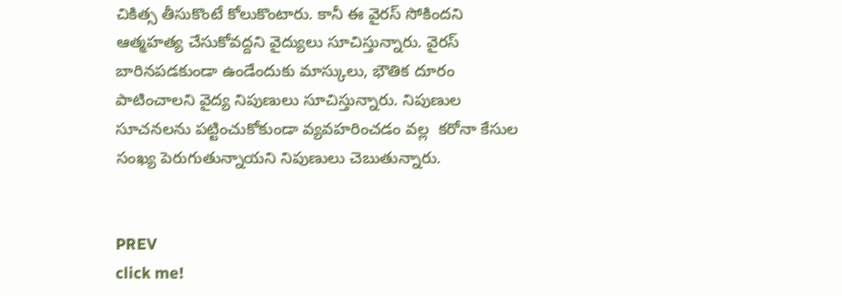చికిత్స తీసుకొంటే కోలుకొంటారు. కానీ ఈ వైరస్ సోకిందని  ఆత్మహత్య చేసుకోవద్దని వైద్యులు సూచిస్తున్నారు. వైరస్ బారినపడకుండా ఉండేందుకు మాస్కులు, భౌతిక దూరం పాటించాలని వైద్య నిపుణులు సూచిస్తున్నారు. నిపుణుల సూచనలను పట్టించుకోకుండా వ్యవహరించడం వల్ల  కరోనా కేసుల సంఖ్య పెరుగుతున్నాయని నిపుణులు చెబుతున్నారు.


PREV
click me!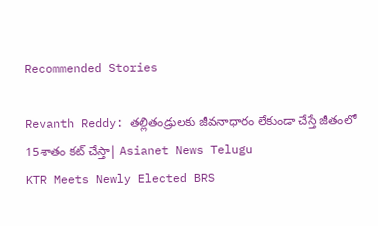Recommended Stories

Revanth Reddy: తల్లితండ్రులకు జీవనాధారం లేకుండా చేస్తే జీతంలో 15శాతం కట్ చేస్తా| Asianet News Telugu
KTR Meets Newly Elected BRS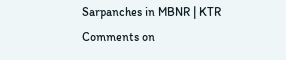Sarpanches in MBNR | KTR Comments on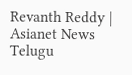Revanth Reddy | Asianet News Telugu